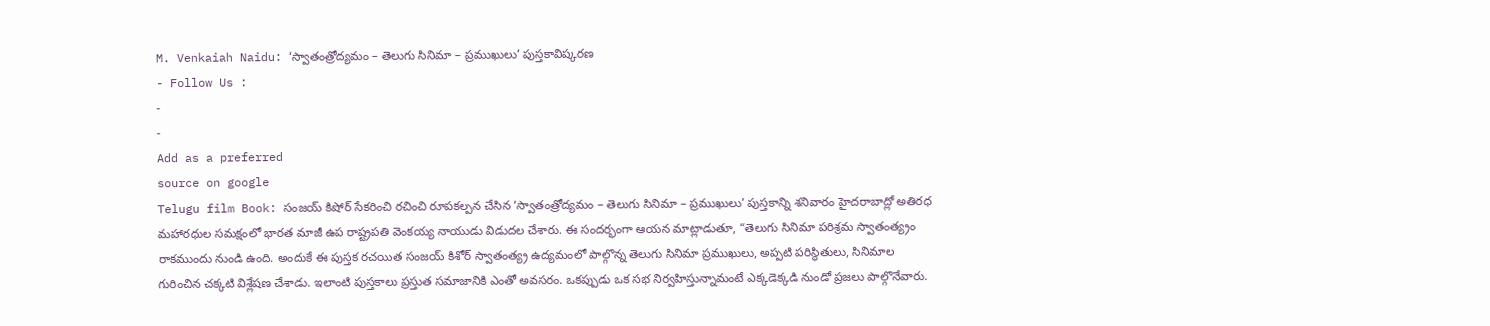M. Venkaiah Naidu: ‘స్వాతంత్రోద్యమం – తెలుగు సినిమా – ప్రముఖులు’ పుస్తకావిష్కరణ
- Follow Us :
-
-
Add as a preferred
source on google
Telugu film Book: సంజయ్ కిషోర్ సేకరించి రచించి రూపకల్పన చేసిన ‘స్వాతంత్రోద్యమం – తెలుగు సినిమా – ప్రముఖులు’ పుస్తకాన్ని శనివారం హైదరాబాద్లో అతిరధ మహారధుల సమక్షంలో భారత మాజీ ఉప రాష్ట్రపతి వెంకయ్య నాయుడు విడుదల చేశారు. ఈ సందర్భంగా ఆయన మాట్లాడుతూ, “తెలుగు సినిమా పరిశ్రమ స్వాతంత్య్రం రాకముందు నుండి ఉంది. అందుకే ఈ పుస్తక రచయిత సంజయ్ కిశోర్ స్వాతంత్య్ర ఉద్యమంలో పాల్గొన్న తెలుగు సినిమా ప్రముఖులు, అప్పటి పరిస్థితులు, సినిమాల గురించిన చక్కటి విశ్లేషణ చేశాడు. ఇలాంటి పుస్తకాలు ప్రస్తుత సమాజానికి ఎంతో అవసరం. ఒకప్పుడు ఒక సభ నిర్వహిస్తున్నామంటే ఎక్కడెక్కడి నుండో ప్రజలు పాల్గొనేవారు.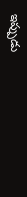ఇప్పుడు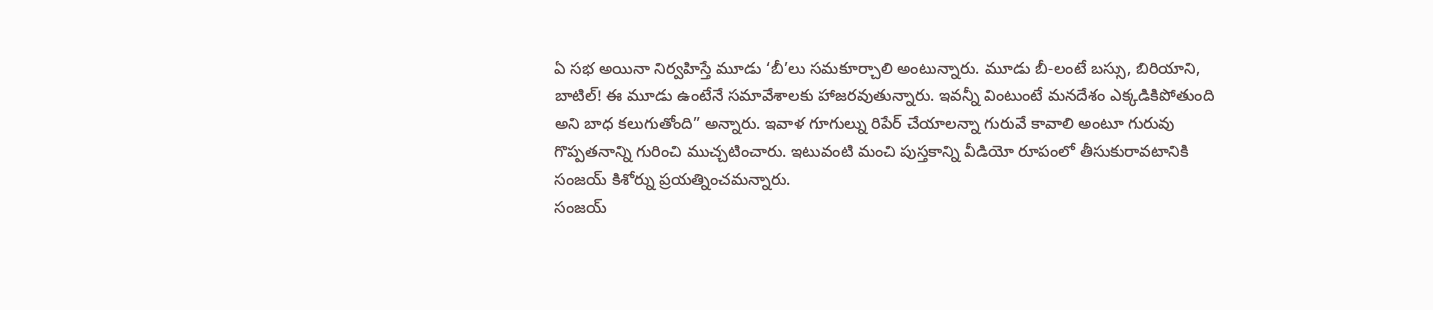ఏ సభ అయినా నిర్వహిస్తే మూడు ‘బీ’లు సమకూర్చాలి అంటున్నారు. మూడు బీ-లంటే బస్సు, బిరియాని, బాటిల్! ఈ మూడు ఉంటేనే సమావేశాలకు హాజరవుతున్నారు. ఇవన్నీ వింటుంటే మనదేశం ఎక్కడికిపోతుంది అని బాధ కలుగుతోంది” అన్నారు. ఇవాళ గూగుల్ను రిపేర్ చేయాలన్నా గురువే కావాలి అంటూ గురువు గొప్పతనాన్ని గురించి ముచ్చటించారు. ఇటువంటి మంచి పుస్తకాన్ని వీడియో రూపంలో తీసుకురావటానికి సంజయ్ కిశోర్ను ప్రయత్నించమన్నారు.
సంజయ్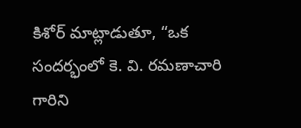కిశోర్ మాట్లాడుతూ, “ఒక సందర్భంలో కె. వి. రమణాచారి గారిని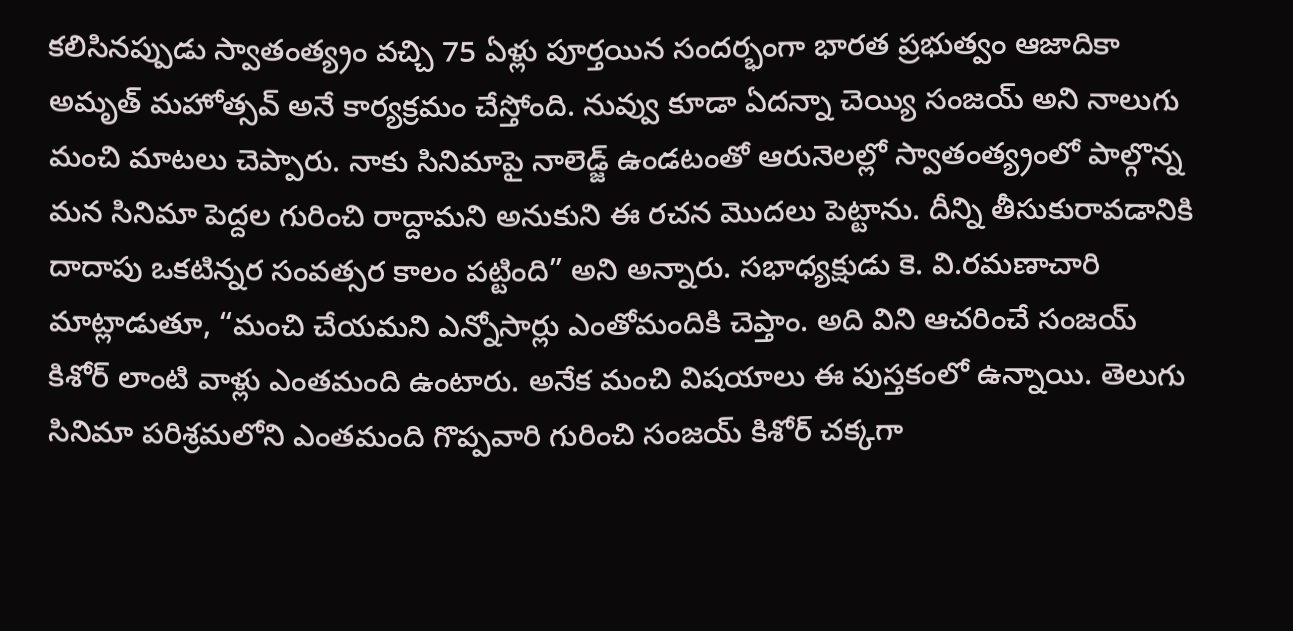కలిసినప్పుడు స్వాతంత్య్రం వచ్చి 75 ఏళ్లు పూర్తయిన సందర్భంగా భారత ప్రభుత్వం ఆజాదికా అమృత్ మహోత్సవ్ అనే కార్యక్రమం చేస్తోంది. నువ్వు కూడా ఏదన్నా చెయ్యి సంజయ్ అని నాలుగు మంచి మాటలు చెప్పారు. నాకు సినిమాపై నాలెడ్జ్ ఉండటంతో ఆరునెలల్లో స్వాతంత్య్రంలో పాల్గొన్న మన సినిమా పెద్దల గురించి రాద్దామని అనుకుని ఈ రచన మొదలు పెట్టాను. దీన్ని తీసుకురావడానికి దాదాపు ఒకటిన్నర సంవత్సర కాలం పట్టింది” అని అన్నారు. సభాధ్యక్షుడు కె. వి.రమణాచారి మాట్లాడుతూ, “మంచి చేయమని ఎన్నోసార్లు ఎంతోమందికి చెప్తాం. అది విని ఆచరించే సంజయ్ కిశోర్ లాంటి వాళ్లు ఎంతమంది ఉంటారు. అనేక మంచి విషయాలు ఈ పుస్తకంలో ఉన్నాయి. తెలుగు సినిమా పరిశ్రమలోని ఎంతమంది గొప్పవారి గురించి సంజయ్ కిశోర్ చక్కగా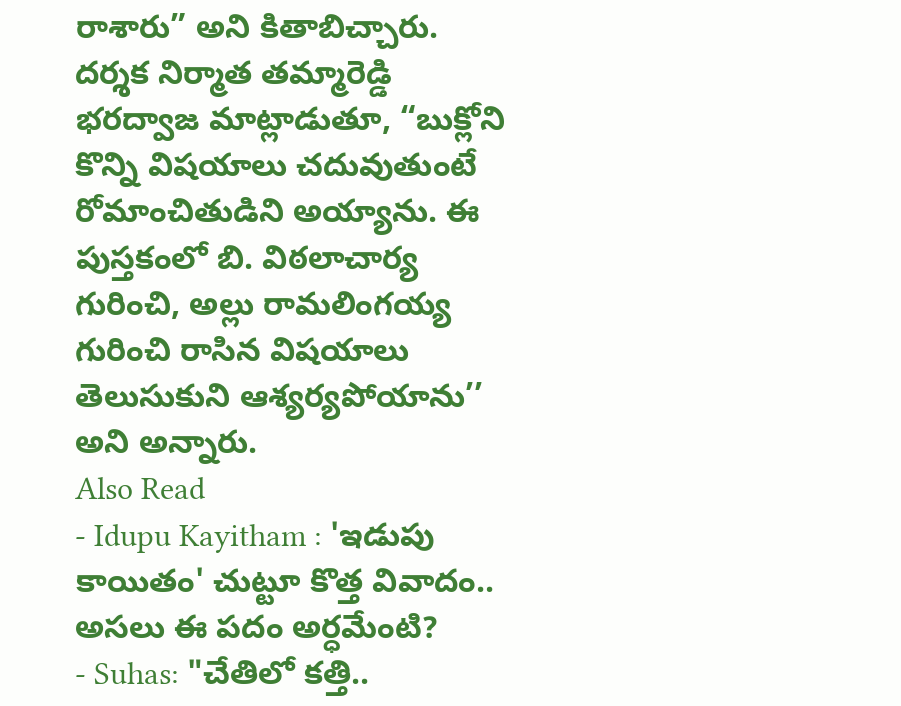రాశారు” అని కితాబిచ్చారు. దర్శక నిర్మాత తమ్మారెడ్డి భరద్వాజ మాట్లాడుతూ, “బుక్లోని కొన్ని విషయాలు చదువుతుంటే రోమాంచితుడిని అయ్యాను. ఈ పుస్తకంలో బి. విఠలాచార్య గురించి, అల్లు రామలింగయ్య గురించి రాసిన విషయాలు తెలుసుకుని ఆశ్యర్యపోయాను’’ అని అన్నారు.
Also Read
- Idupu Kayitham : 'ఇడుపు కాయితం' చుట్టూ కొత్త వివాదం.. అసలు ఈ పదం అర్ధమేంటి?
- Suhas: "చేతిలో కత్తి..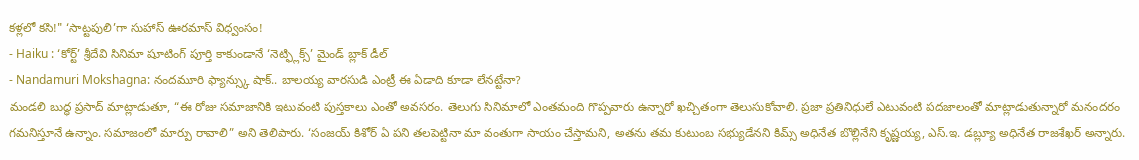కళ్లలో కసి!" ‘సాట్టపులి’గా సుహాస్ ఊరమాస్ విధ్వంసం!
- Haiku : ‘కోర్ట్’ శ్రీదేవి సినిమా షూటింగ్ పూర్తి కాకుండానే ‘నెట్ఫ్లిక్స్’ మైండ్ బ్లాక్ డీల్
- Nandamuri Mokshagna: నందమూరి ఫ్యాన్స్కు షాక్.. బాలయ్య వారసుడి ఎంట్రీ ఈ ఏడాది కూడా లేనట్టేనా?
మండలి బుద్ధ ప్రసాద్ మాట్లాడుతూ, “ఈ రోజు సమాజానికి ఇటువంటి పుస్తకాలు ఎంతో అవసరం. తెలుగు సినిమాలో ఎంతమంది గొప్పవారు ఉన్నారో ఖచ్చితంగా తెలుసుకోవాలి. ప్రజా ప్రతినిధులే ఎటువంటి పదజాలంతో మాట్లాడుతున్నారో మనందరం గమనిస్తూనే ఉన్నాం. సమాజంలో మార్పు రావాలి” అని తెలిపారు. ‘సంజయ్ కిశోర్ ఏ పని తలపెట్టినా మా వంతుగా సాయం చేస్తామని, అతను తమ కుటుంబ సభ్యుడేనని కిమ్స్ అధినేత బొల్లినేని కృష్ణయ్య, ఎస్.ఇ. డబ్ల్యూ అధినేత రాజశేఖర్ అన్నారు.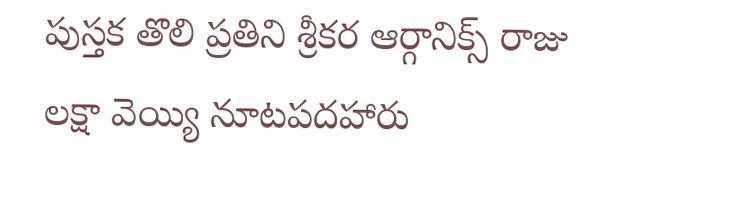పుస్తక తొలి ప్రతిని శ్రీకర ఆర్గానిక్స్ రాజు లక్షా వెయ్యి నూటపదహారు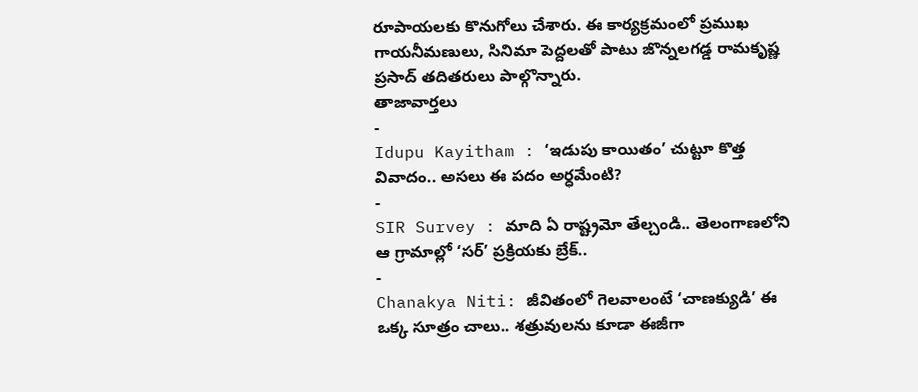రూపాయలకు కొనుగోలు చేశారు. ఈ కార్యక్రమంలో ప్రముఖ గాయనీమణులు, సినిమా పెద్దలతో పాటు జొన్నలగడ్డ రామకృష్ణ ప్రసాద్ తదితరులు పాల్గొన్నారు.
తాజావార్తలు
-
Idupu Kayitham : ‘ఇడుపు కాయితం’ చుట్టూ కొత్త వివాదం.. అసలు ఈ పదం అర్ధమేంటి?
-
SIR Survey : మాది ఏ రాష్ట్రమో తేల్చండి.. తెలంగాణలోని ఆ గ్రామాల్లో ‘సర్’ ప్రక్రియకు బ్రేక్..
-
Chanakya Niti: జీవితంలో గెలవాలంటే ‘చాణక్యుడి’ ఈ ఒక్క సూత్రం చాలు.. శత్రువులను కూడా ఈజీగా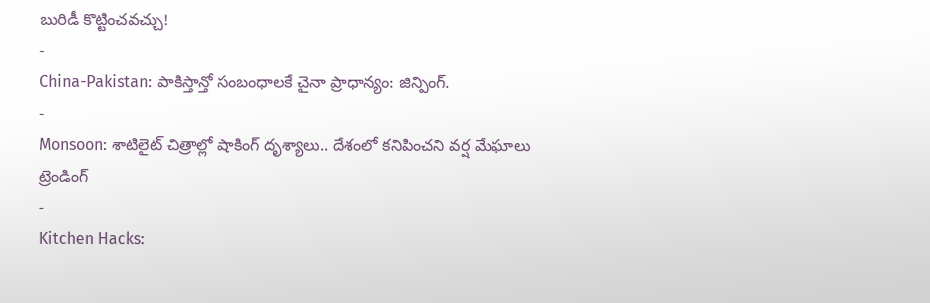బురిడీ కొట్టించవచ్చు!
-
China-Pakistan: పాకిస్తాన్తో సంబంధాలకే చైనా ప్రాధాన్యం: జిన్పింగ్.
-
Monsoon: శాటిలైట్ చిత్రాల్లో షాకింగ్ దృశ్యాలు.. దేశంలో కనిపించని వర్ష మేఘాలు
ట్రెండింగ్
-
Kitchen Hacks: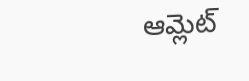ఆమ్లెట్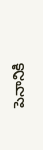పెనానికి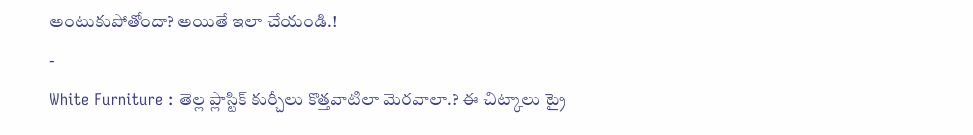అంటుకుపోతోందా? అయితే ఇలా చేయండి.!
-
White Furniture : తెల్ల ప్లాస్టిక్ కుర్చీలు కొత్తవాటిలా మెరవాలా.? ఈ చిట్కాలు ట్రై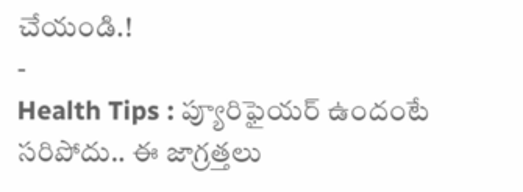చేయండి.!
-
Health Tips : ప్యూరిఫైయర్ ఉందంటే సరిపోదు.. ఈ జాగ్రత్తలు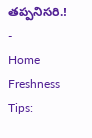తప్పనిసరి.!
-
Home Freshness Tips: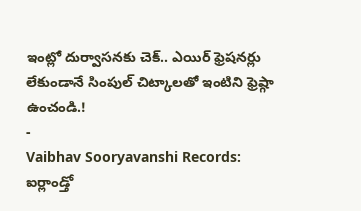ఇంట్లో దుర్వాసనకు చెక్.. ఎయిర్ ఫ్రెషనర్లు లేకుండానే సింపుల్ చిట్కాలతో ఇంటిని ఫ్రెష్గా ఉంచండి.!
-
Vaibhav Sooryavanshi Records: ఐర్లాండ్తో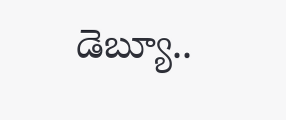డెబ్యూ..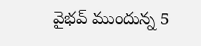వైభవ్ ముందున్న 5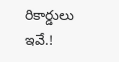రికార్డులు ఇవే.!